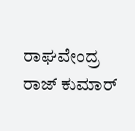ರಾಘವೇಂದ್ರ ರಾಜ್ ಕುಮಾರ್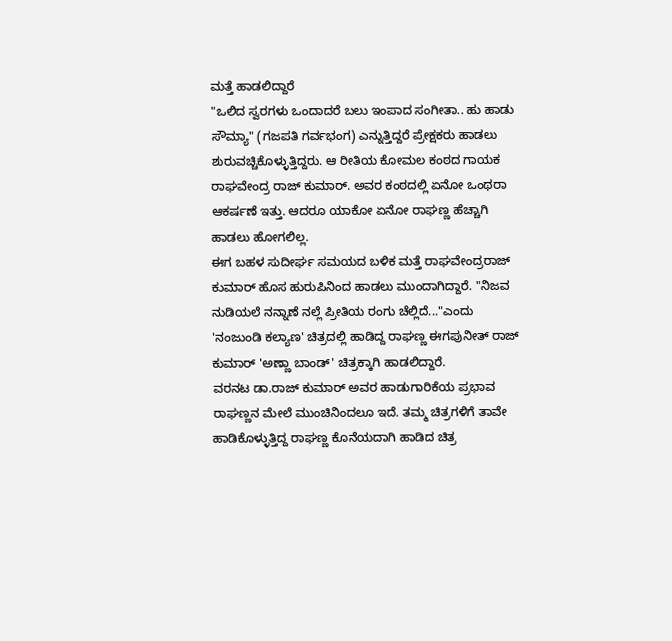ಮತ್ತೆ ಹಾಡಲಿದ್ದಾರೆ
"ಒಲಿದ ಸ್ವರಗಳು ಒಂದಾದರೆ ಬಲು ಇಂಪಾದ ಸಂಗೀತಾ.. ಹು ಹಾಡು ಸೌಮ್ಯಾ" (ಗಜಪತಿ ಗರ್ವಭಂಗ) ಎನ್ನುತ್ತಿದ್ದರೆ ಪ್ರೇಕ್ಷಕರು ಹಾಡಲು ಶುರುವಚ್ಚಿಕೊಳ್ಳುತ್ತಿದ್ದರು. ಆ ರೀತಿಯ ಕೋಮಲ ಕಂಠದ ಗಾಯಕ ರಾಘವೇಂದ್ರ ರಾಜ್ ಕುಮಾರ್. ಅವರ ಕಂಠದಲ್ಲಿ ಏನೋ ಒಂಥರಾ ಆಕರ್ಷಣೆ ಇತ್ತು. ಆದರೂ ಯಾಕೋ ಏನೋ ರಾಘಣ್ಣ ಹೆಚ್ಚಾಗಿ ಹಾಡಲು ಹೋಗಲಿಲ್ಲ.
ಈಗ ಬಹಳ ಸುದೀರ್ಘ ಸಮಯದ ಬಳಿಕ ಮತ್ತೆ ರಾಘವೇಂದ್ರರಾಜ್ ಕುಮಾರ್ ಹೊಸ ಹುರುಪಿನಿಂದ ಹಾಡಲು ಮುಂದಾಗಿದ್ದಾರೆ. "ನಿಜವ ನುಡಿಯಲೆ ನನ್ನಾಣೆ ನಲ್ಲೆ ಪ್ರೀತಿಯ ರಂಗು ಚೆಲ್ಲಿದೆ..."ಎಂದು 'ನಂಜುಂಡಿ ಕಲ್ಯಾಣ' ಚಿತ್ರದಲ್ಲಿ ಹಾಡಿದ್ದ ರಾಘಣ್ಣ ಈಗಪುನೀತ್ ರಾಜ್ ಕುಮಾರ್ 'ಅಣ್ಣಾ ಬಾಂಡ್' ಚಿತ್ರಕ್ಕಾಗಿ ಹಾಡಲಿದ್ದಾರೆ.
ವರನಟ ಡಾ.ರಾಜ್ ಕುಮಾರ್ ಅವರ ಹಾಡುಗಾರಿಕೆಯ ಪ್ರಭಾವ ರಾಘಣ್ಣನ ಮೇಲೆ ಮುಂಚಿನಿಂದಲೂ ಇದೆ. ತಮ್ಮ ಚಿತ್ರಗಳಿಗೆ ತಾವೇ ಹಾಡಿಕೊಳ್ಳುತ್ತಿದ್ದ ರಾಘಣ್ಣ ಕೊನೆಯದಾಗಿ ಹಾಡಿದ ಚಿತ್ರ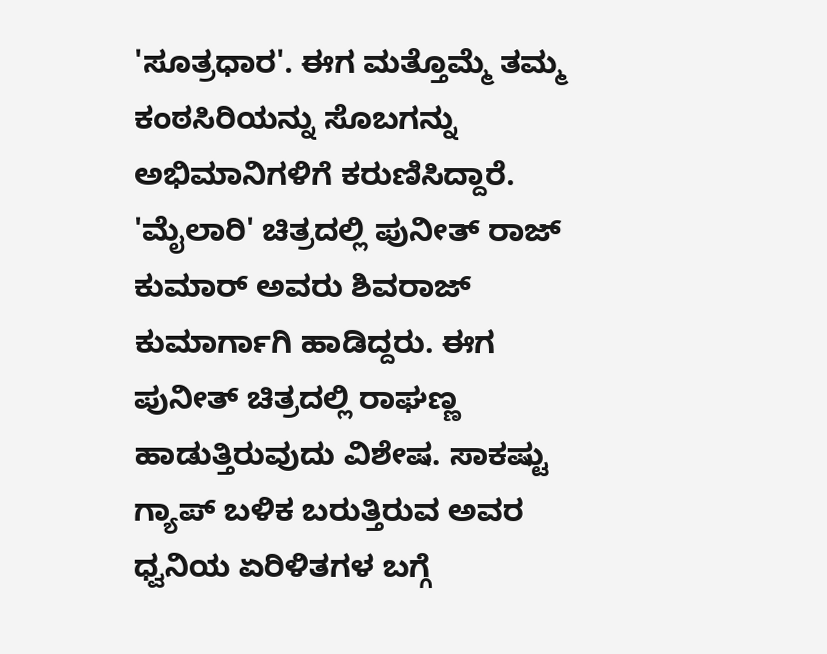'ಸೂತ್ರಧಾರ'. ಈಗ ಮತ್ತೊಮ್ಮೆ ತಮ್ಮ ಕಂಠಸಿರಿಯನ್ನು ಸೊಬಗನ್ನು ಅಭಿಮಾನಿಗಳಿಗೆ ಕರುಣಿಸಿದ್ದಾರೆ.
'ಮೈಲಾರಿ' ಚಿತ್ರದಲ್ಲಿ ಪುನೀತ್ ರಾಜ್ ಕುಮಾರ್ ಅವರು ಶಿವರಾಜ್ ಕುಮಾರ್ಗಾಗಿ ಹಾಡಿದ್ದರು. ಈಗ ಪುನೀತ್ ಚಿತ್ರದಲ್ಲಿ ರಾಘಣ್ಣ ಹಾಡುತ್ತಿರುವುದು ವಿಶೇಷ. ಸಾಕಷ್ಟು ಗ್ಯಾಪ್ ಬಳಿಕ ಬರುತ್ತಿರುವ ಅವರ ಧ್ವನಿಯ ಏರಿಳಿತಗಳ ಬಗ್ಗೆ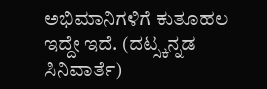ಅಭಿಮಾನಿಗಳಿಗೆ ಕುತೂಹಲ ಇದ್ದೇ ಇದೆ. (ದಟ್ಸ್ಕನ್ನಡ ಸಿನಿವಾರ್ತೆ)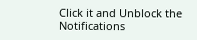Click it and Unblock the Notifications